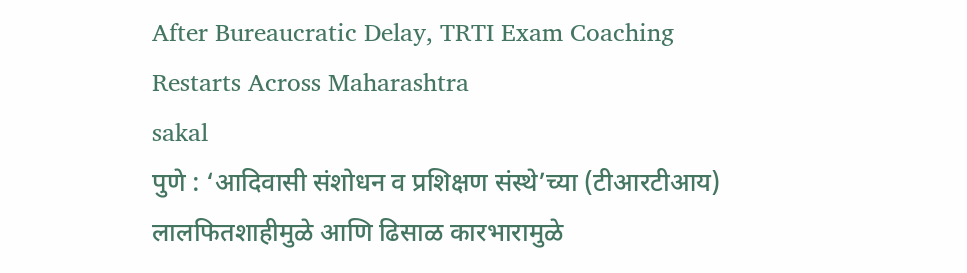After Bureaucratic Delay, TRTI Exam Coaching Restarts Across Maharashtra
sakal
पुणे : ‘आदिवासी संशोधन व प्रशिक्षण संस्थे’च्या (टीआरटीआय) लालफितशाहीमुळे आणि ढिसाळ कारभारामुळे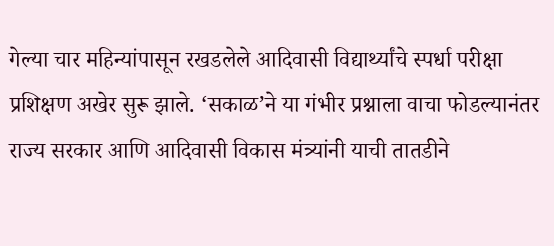गेल्या चार महिन्यांपासून रखडलेले आदिवासी विद्यार्थ्यांचे स्पर्धा परीक्षा प्रशिक्षण अखेर सुरू झाले. ‘सकाळ’ने या गंभीर प्रश्नाला वाचा फोडल्यानंतर राज्य सरकार आणि आदिवासी विकास मंत्र्यांनी याची तातडीने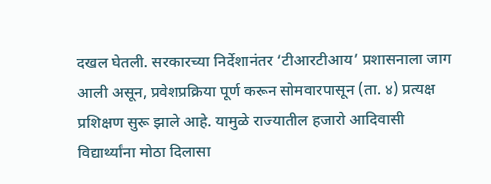दखल घेतली. सरकारच्या निर्देशानंतर ‘टीआरटीआय’ प्रशासनाला जाग आली असून, प्रवेशप्रक्रिया पूर्ण करून सोमवारपासून (ता. ४) प्रत्यक्ष प्रशिक्षण सुरू झाले आहे. यामुळे राज्यातील हजारो आदिवासी विद्यार्थ्यांना मोठा दिलासा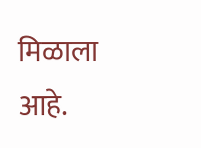मिळाला आहे.